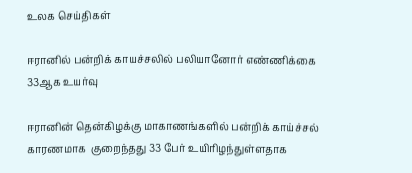உலக செய்திகள்

ஈரானில் பன்றிக் காயச்சலில் பலியானோர் எண்ணிக்கை 33ஆக உயர்வு

ஈரானின் தென்கிழக்கு மாகாணங்களில் பன்றிக் காய்ச்சல் காரணமாக  குறைந்தது 33 பேர் உயிரிழந்துள்ளதாக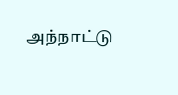அந்நாட்டு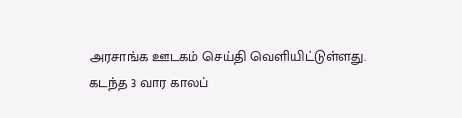அரசாங்க ஊடகம் செய்தி வெளியிட்டுள்ளது. கடந்த 3 வார காலப்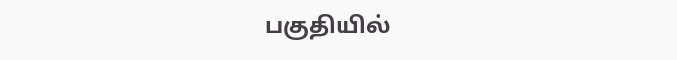பகுதியில்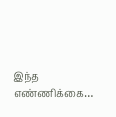இந்த எண்ணிக்கை…